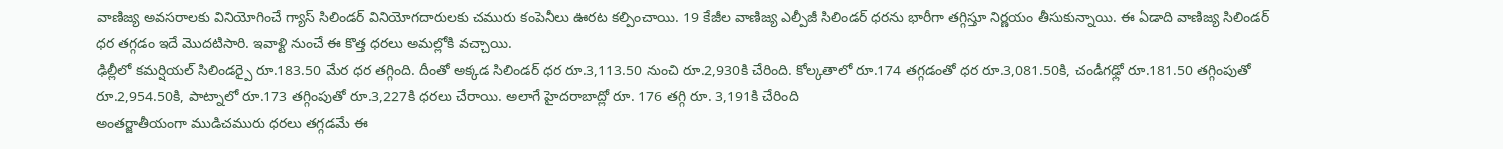వాణిజ్య అవసరాలకు వినియోగించే గ్యాస్ సిలిండర్ వినియోగదారులకు చమురు కంపెనీలు ఊరట కల్పించాయి. 19 కేజీల వాణిజ్య ఎల్పీజీ సిలిండర్ ధరను భారీగా తగ్గిస్తూ నిర్ణయం తీసుకున్నాయి. ఈ ఏడాది వాణిజ్య సిలిండర్ ధర తగ్గడం ఇదే మొదటిసారి. ఇవాళ్టి నుంచే ఈ కొత్త ధరలు అమల్లోకి వచ్చాయి.
ఢిల్లీలో కమర్షియల్ సిలిండర్పై రూ.183.50 మేర ధర తగ్గింది. దీంతో అక్కడ సిలిండర్ ధర రూ.3,113.50 నుంచి రూ.2,930కి చేరింది. కోల్కతాలో రూ.174 తగ్గడంతో ధర రూ.3,081.50కి, చండీగఢ్లో రూ.181.50 తగ్గింపుతో రూ.2,954.50కి, పాట్నాలో రూ.173 తగ్గింపుతో రూ.3,227కి ధరలు చేరాయి. అలాగే హైదరాబాద్లో రూ. 176 తగ్గి రూ. 3,191కి చేరింది
అంతర్జాతీయంగా ముడిచమురు ధరలు తగ్గడమే ఈ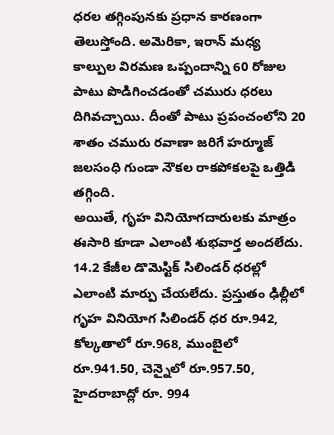ధరల తగ్గింపునకు ప్రధాన కారణంగా తెలుస్తోంది. అమెరికా, ఇరాన్ మధ్య కాల్పుల విరమణ ఒప్పందాన్ని 60 రోజుల పాటు పొడిగించడంతో చమురు ధరలు దిగివచ్చాయి. దీంతో పాటు ప్రపంచంలోని 20 శాతం చమురు రవాణా జరిగే హర్మూజ్ జలసంధి గుండా నౌకల రాకపోకలపై ఒత్తిడి తగ్గింది.
అయితే, గృహ వినియోగదారులకు మాత్రం ఈసారి కూడా ఎలాంటి శుభవార్త అందలేదు. 14.2 కేజీల డొమెస్టిక్ సిలిండర్ ధరల్లో ఎలాంటి మార్పు చేయలేదు. ప్రస్తుతం ఢిల్లీలో గృహ వినియోగ సిలిండర్ ధర రూ.942, కోల్కతాలో రూ.968, ముంబైలో రూ.941.50, చెన్నైలో రూ.957.50, హైదరాబాద్లో రూ. 994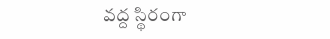వద్ద స్థిరంగా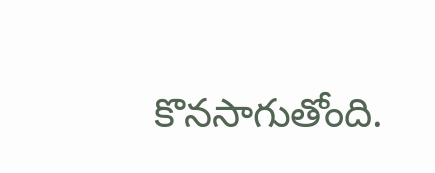కొనసాగుతోంది.